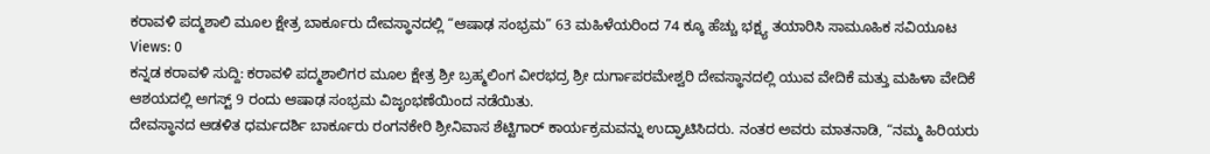ಕರಾವಳಿ ಪದ್ಮಶಾಲಿ ಮೂಲ ಕ್ಷೇತ್ರ ಬಾರ್ಕೂರು ದೇವಸ್ಥಾನದಲ್ಲಿ “ಆಷಾಢ ಸಂಭ್ರಮ” 63 ಮಹಿಳೆಯರಿಂದ 74 ಕ್ಕೂ ಹೆಚ್ಚು ಭಕ್ಷ್ಯ ತಯಾರಿಸಿ ಸಾಮೂಹಿಕ ಸವಿಯೂಟ
Views: 0
ಕನ್ನಡ ಕರಾವಳಿ ಸುದ್ದಿ: ಕರಾವಳಿ ಪದ್ಮಶಾಲಿಗರ ಮೂಲ ಕ್ಷೇತ್ರ ಶ್ರೀ ಬ್ರಹ್ಮಲಿಂಗ ವೀರಭದ್ರ ಶ್ರೀ ದುರ್ಗಾಪರಮೇಶ್ವರಿ ದೇವಸ್ಥಾನದಲ್ಲಿ ಯುವ ವೇದಿಕೆ ಮತ್ತು ಮಹಿಳಾ ವೇದಿಕೆ ಆಶಯದಲ್ಲಿ ಅಗಸ್ಟ್ 9 ರಂದು ಆಷಾಢ ಸಂಭ್ರಮ ವಿಜೃಂಭಣೆಯಿಂದ ನಡೆಯಿತು.
ದೇವಸ್ಥಾನದ ಆಡಳಿತ ಧರ್ಮದರ್ಶಿ ಬಾರ್ಕೂರು ರಂಗನಕೇರಿ ಶ್ರೀನಿವಾಸ ಶೆಟ್ಟಿಗಾರ್ ಕಾರ್ಯಕ್ರಮವನ್ನು ಉದ್ಘಾಟಿಸಿದರು. ನಂತರ ಅವರು ಮಾತನಾಡಿ, “ನಮ್ಮ ಹಿರಿಯರು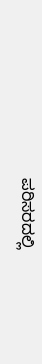ಪರಿಸರದಲ್ಲಿ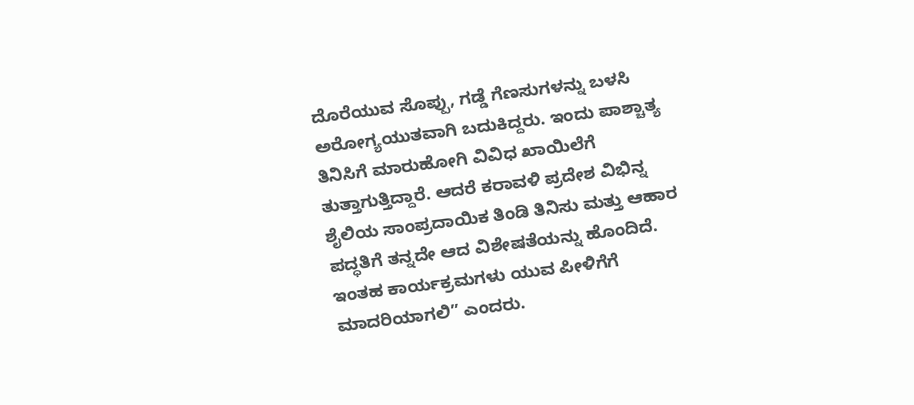ದೊರೆಯುವ ಸೊಪ್ಪು, ಗಡ್ಡೆ ಗೆಣಸುಗಳನ್ನು ಬಳಸಿ ಅರೋಗ್ಯಯುತವಾಗಿ ಬದುಕಿದ್ದರು. ಇಂದು ಪಾಶ್ಚಾತ್ಯ ತಿನಿಸಿಗೆ ಮಾರುಹೋಗಿ ವಿವಿಧ ಖಾಯಿಲೆಗೆ ತುತ್ತಾಗುತ್ತಿದ್ದಾರೆ. ಆದರೆ ಕರಾವಳಿ ಪ್ರದೇಶ ವಿಭಿನ್ನ ಶೈಲಿಯ ಸಾಂಪ್ರದಾಯಿಕ ತಿಂಡಿ ತಿನಿಸು ಮತ್ತು ಆಹಾರ ಪದ್ಧತಿಗೆ ತನ್ನದೇ ಆದ ವಿಶೇಷತೆಯನ್ನು ಹೊಂದಿದೆ. ಇಂತಹ ಕಾರ್ಯಕ್ರಮಗಳು ಯುವ ಪೀಳಿಗೆಗೆ ಮಾದರಿಯಾಗಲಿ” ಎಂದರು.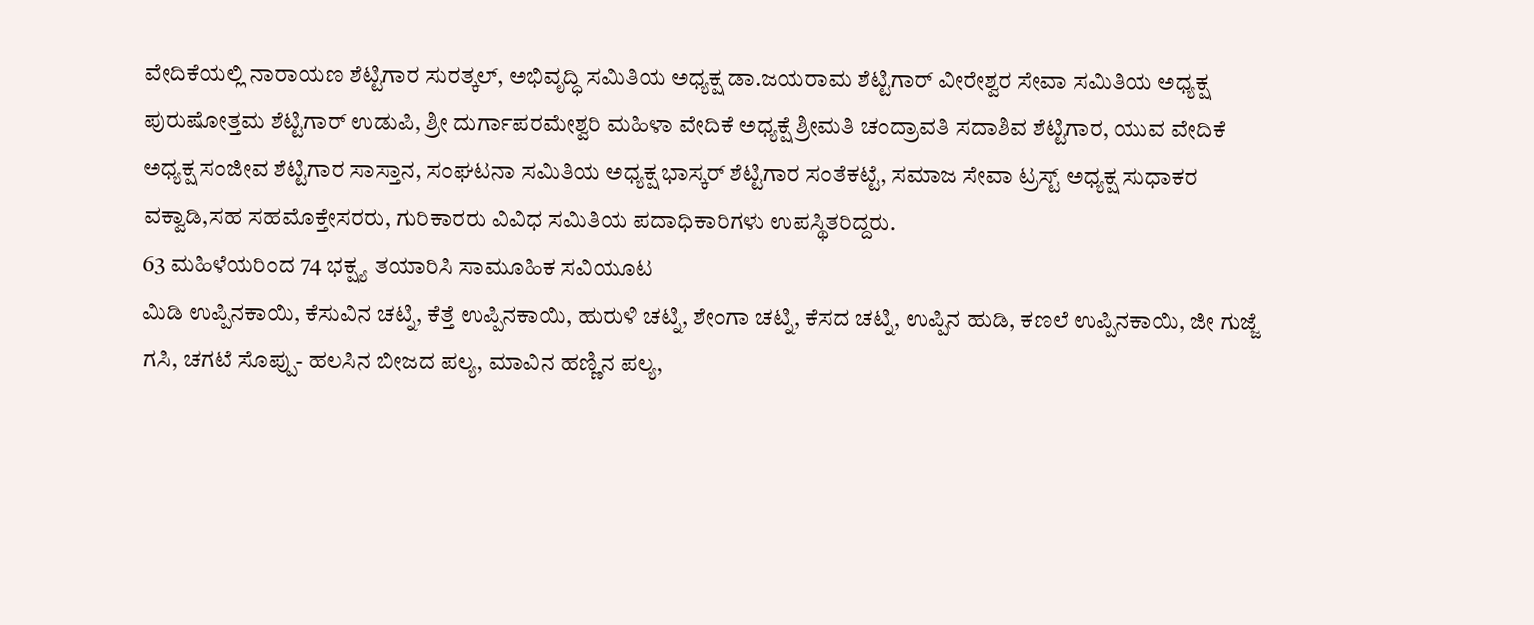ವೇದಿಕೆಯಲ್ಲಿ ನಾರಾಯಣ ಶೆಟ್ಟಿಗಾರ ಸುರತ್ಕಲ್, ಅಭಿವೃದ್ಧಿ ಸಮಿತಿಯ ಅಧ್ಯಕ್ಷ ಡಾ.ಜಯರಾಮ ಶೆಟ್ಟಿಗಾರ್ ವೀರೇಶ್ವರ ಸೇವಾ ಸಮಿತಿಯ ಅಧ್ಯಕ್ಷ ಪುರುಷೋತ್ತಮ ಶೆಟ್ಟಿಗಾರ್ ಉಡುಪಿ, ಶ್ರೀ ದುರ್ಗಾಪರಮೇಶ್ವರಿ ಮಹಿಳಾ ವೇದಿಕೆ ಅಧ್ಯಕ್ಷೆ ಶ್ರೀಮತಿ ಚಂದ್ರಾವತಿ ಸದಾಶಿವ ಶೆಟ್ಟಿಗಾರ, ಯುವ ವೇದಿಕೆ ಅಧ್ಯಕ್ಷ ಸಂಜೀವ ಶೆಟ್ಟಿಗಾರ ಸಾಸ್ತಾನ, ಸಂಘಟನಾ ಸಮಿತಿಯ ಅಧ್ಯಕ್ಷ ಭಾಸ್ಕರ್ ಶೆಟ್ಟಿಗಾರ ಸಂತೆಕಟ್ಟೆ, ಸಮಾಜ ಸೇವಾ ಟ್ರಸ್ಟ್ ಅಧ್ಯಕ್ಷ ಸುಧಾಕರ ವಕ್ವಾಡಿ,ಸಹ ಸಹಮೊಕ್ತೇಸರರು, ಗುರಿಕಾರರು ವಿವಿಧ ಸಮಿತಿಯ ಪದಾಧಿಕಾರಿಗಳು ಉಪಸ್ಥಿತರಿದ್ದರು.
63 ಮಹಿಳೆಯರಿಂದ 74 ಭಕ್ಷ್ಯ ತಯಾರಿಸಿ ಸಾಮೂಹಿಕ ಸವಿಯೂಟ
ಮಿಡಿ ಉಪ್ಪಿನಕಾಯಿ, ಕೆಸುವಿನ ಚಟ್ನಿ, ಕೆತ್ತೆ ಉಪ್ಪಿನಕಾಯಿ, ಹುರುಳಿ ಚಟ್ನಿ, ಶೇಂಗಾ ಚಟ್ನಿ, ಕೆಸದ ಚಟ್ನಿ, ಉಪ್ಪಿನ ಹುಡಿ, ಕಣಲೆ ಉಪ್ಪಿನಕಾಯಿ, ಜೀ ಗುಜ್ಜೆ ಗಸಿ, ಚಗಟೆ ಸೊಪ್ಪು- ಹಲಸಿನ ಬೀಜದ ಪಲ್ಯ, ಮಾವಿನ ಹಣ್ಣಿನ ಪಲ್ಯ,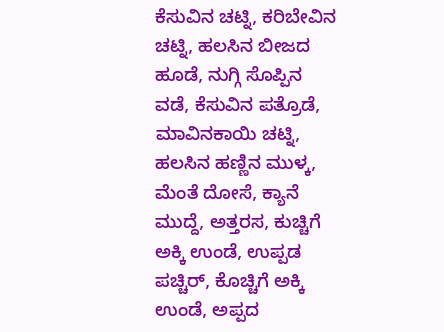ಕೆಸುವಿನ ಚಟ್ನಿ, ಕರಿಬೇವಿನ ಚಟ್ನಿ, ಹಲಸಿನ ಬೀಜದ ಹೂಡೆ, ನುಗ್ಗಿ ಸೊಪ್ಪಿನ ವಡೆ, ಕೆಸುವಿನ ಪತ್ರೊಡೆ, ಮಾವಿನಕಾಯಿ ಚಟ್ನಿ, ಹಲಸಿನ ಹಣ್ಣಿನ ಮುಳ್ಕ, ಮೆಂತೆ ದೋಸೆ, ಕ್ಯಾನೆ ಮುದ್ದೆ, ಅತ್ತರಸ, ಕುಚ್ಚಿಗೆ ಅಕ್ಕಿ ಉಂಡೆ, ಉಪ್ಪಡ ಪಚ್ಚಿರ್, ಕೊಚ್ಚಿಗೆ ಅಕ್ಕಿ ಉಂಡೆ, ಅಪ್ಪದ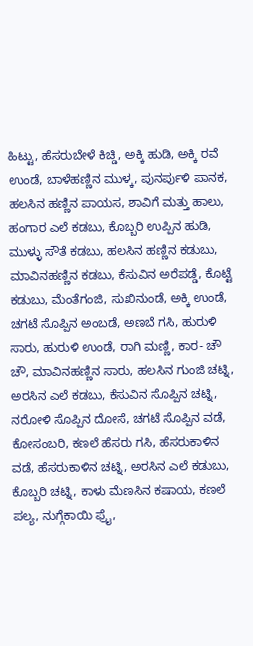ಹಿಟ್ಟು, ಹೆಸರುಬೇಳೆ ಕಿಚ್ಡಿ, ಅಕ್ಕಿ ಹುಡಿ, ಅಕ್ಕಿ ರವೆ ಉಂಡೆ, ಬಾಳೆಹಣ್ಣಿನ ಮುಳ್ಕ, ಪುನರ್ಪುಳಿ ಪಾನಕ, ಹಲಸಿನ ಹಣ್ಣಿನ ಪಾಯಸ, ಶಾವಿಗೆ ಮತ್ತು ಹಾಲು, ಹಂಗಾರ ಎಲೆ ಕಡಬು, ಕೊಬ್ಬರಿ ಉಪ್ಪಿನ ಹುಡಿ, ಮುಳ್ಳು ಸೌತೆ ಕಡಬು, ಹಲಸಿನ ಹಣ್ಣಿನ ಕಡುಬು, ಮಾವಿನಹಣ್ಣಿನ ಕಡಬು, ಕೆಸುವಿನ ಅರೆಪಡ್ಡೆ, ಕೊಟ್ಟೆ ಕಡುಬು, ಮೆಂತೆಗಂಜಿ, ಸುಖಿನುಂಡೆ, ಅಕ್ಕಿ ಉಂಡೆ, ಚಗಟೆ ಸೊಪ್ಪಿನ ಅಂಬಡೆ, ಅಣಬೆ ಗಸಿ, ಹುರುಳಿ ಸಾರು, ಹುರುಳಿ ಉಂಡೆ, ರಾಗಿ ಮಣ್ಣಿ, ಕಾರ- ಚೌ ಚೌ, ಮಾವಿನಹಣ್ಣಿನ ಸಾರು, ಹಲಸಿನ ಗುಂಜಿ ಚಟ್ನಿ, ಅರಸಿನ ಎಲೆ ಕಡಬು, ಕೆಸುವಿನ ಸೊಪ್ಪಿನ ಚಟ್ನಿ, ನರೋಳಿ ಸೊಪ್ಪಿನ ದೋಸೆ, ಚಗಟೆ ಸೊಪ್ಪಿನ ವಡೆ, ಕೋಸಂಬರಿ, ಕಣಲೆ ಹೆಸರು ಗಸಿ, ಹೆಸರುಕಾಳಿನ ವಡೆ, ಹೆಸರುಕಾಳಿನ ಚಟ್ನಿ, ಅರಸಿನ ಎಲೆ ಕಡುಬು, ಕೊಬ್ಬರಿ ಚಟ್ನಿ, ಕಾಳು ಮೆಣಸಿನ ಕಷಾಯ, ಕಣಲೆ ಪಲ್ಯ, ನುಗ್ಗೆಕಾಯಿ ಫ್ರೈ,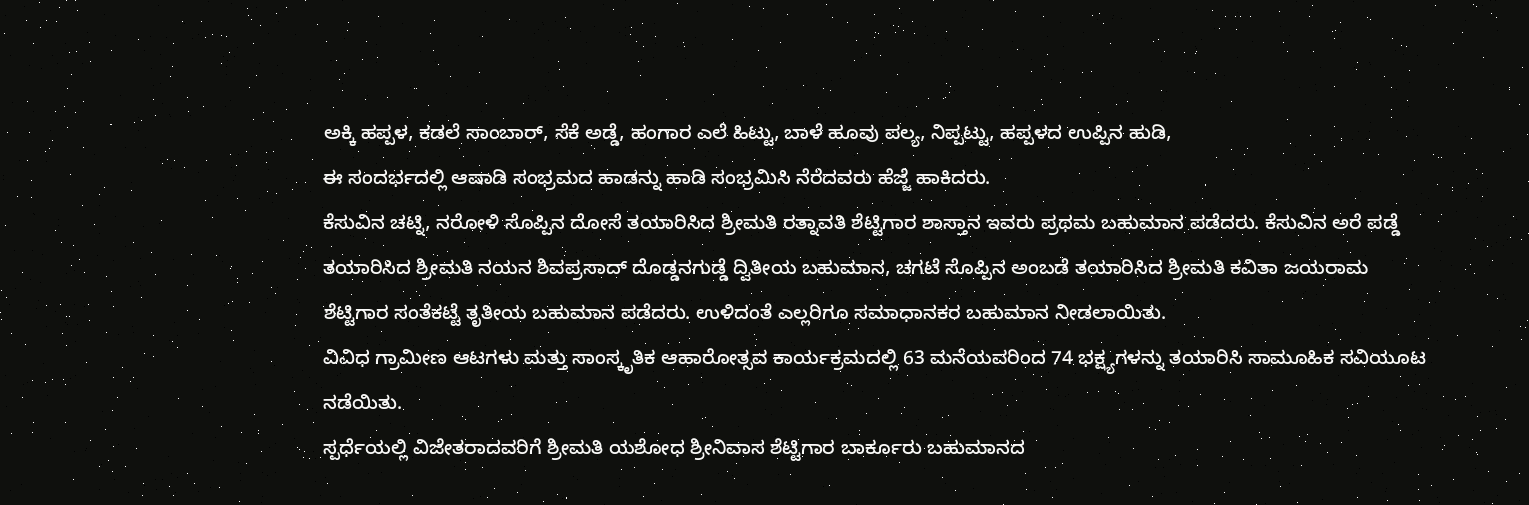ಅಕ್ಕಿ ಹಪ್ಪಳ, ಕಡಲೆ ಸಾಂಬಾರ್, ಸೆಕೆ ಅಡ್ಡೆ, ಹಂಗಾರ ಎಲೆ ಹಿಟ್ಟು, ಬಾಳೆ ಹೂವು ಪಲ್ಯ, ನಿಪ್ಪಟ್ಟು, ಹಪ್ಪಳದ ಉಪ್ಪಿನ ಹುಡಿ,
ಈ ಸಂದರ್ಭದಲ್ಲಿ ಆಷಾಡಿ ಸಂಭ್ರಮದ ಹಾಡನ್ನು ಹಾಡಿ ಸಂಭ್ರಮಿಸಿ ನೆರೆದವರು ಹೆಜ್ಜೆ ಹಾಕಿದರು.
ಕೆಸುವಿನ ಚಟ್ನಿ, ನರೋಳಿ ಸೊಪ್ಪಿನ ದೋಸೆ ತಯಾರಿಸಿದ ಶ್ರೀಮತಿ ರತ್ನಾವತಿ ಶೆಟ್ಟಿಗಾರ ಶಾಸ್ತಾನ ಇವರು ಪ್ರಥಮ ಬಹುಮಾನ ಪಡೆದರು. ಕೆಸುವಿನ ಅರೆ ಪಡ್ಡೆ ತಯಾರಿಸಿದ ಶ್ರೀಮತಿ ನಯನ ಶಿವಪ್ರಸಾದ್ ದೊಡ್ಡನಗುಡ್ಡೆ ದ್ವಿತೀಯ ಬಹುಮಾನ, ಚಗಟೆ ಸೊಪ್ಪಿನ ಅಂಬಡೆ ತಯಾರಿಸಿದ ಶ್ರೀಮತಿ ಕವಿತಾ ಜಯರಾಮ ಶೆಟ್ಟಿಗಾರ ಸಂತೆಕಟ್ಟೆ ತೃತೀಯ ಬಹುಮಾನ ಪಡೆದರು. ಉಳಿದಂತೆ ಎಲ್ಲರಿಗೂ ಸಮಾಧಾನಕರ ಬಹುಮಾನ ನೀಡಲಾಯಿತು.
ವಿವಿಧ ಗ್ರಾಮೀಣ ಆಟಗಳು ಮತ್ತು ಸಾಂಸ್ಕೃತಿಕ ಆಹಾರೋತ್ಸವ ಕಾರ್ಯಕ್ರಮದಲ್ಲಿ 63 ಮನೆಯವರಿಂದ 74 ಭಕ್ಷ್ಯಗಳನ್ನು ತಯಾರಿಸಿ ಸಾಮೂಹಿಕ ಸವಿಯೂಟ ನಡೆಯಿತು.
ಸ್ಪರ್ಧೆಯಲ್ಲಿ ವಿಜೇತರಾದವರಿಗೆ ಶ್ರೀಮತಿ ಯಶೋಧ ಶ್ರೀನಿವಾಸ ಶೆಟ್ಟಿಗಾರ ಬಾರ್ಕೂರು ಬಹುಮಾನದ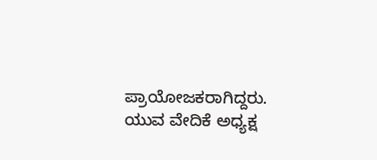ಪ್ರಾಯೋಜಕರಾಗಿದ್ದರು.
ಯುವ ವೇದಿಕೆ ಅಧ್ಯಕ್ಷ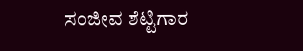ಸಂಜೀವ ಶೆಟ್ಟಿಗಾರ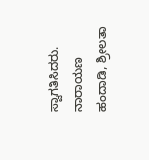ಸ್ವಾಗತಿಸಿದರು. ನಾರಾಯಣ ಹಂದಾಡಿ, ಶ್ರೀಲತಾ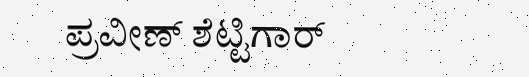ಪ್ರವೀಣ್ ಶೆಟ್ಟಿಗಾರ್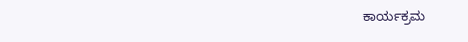ಕಾರ್ಯಕ್ರಮ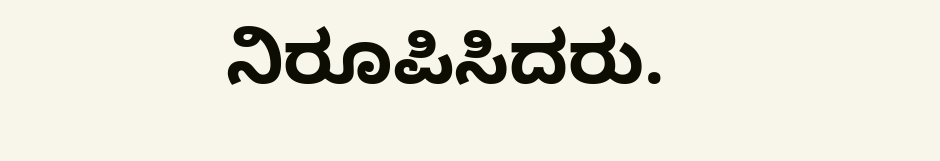ನಿರೂಪಿಸಿದರು.